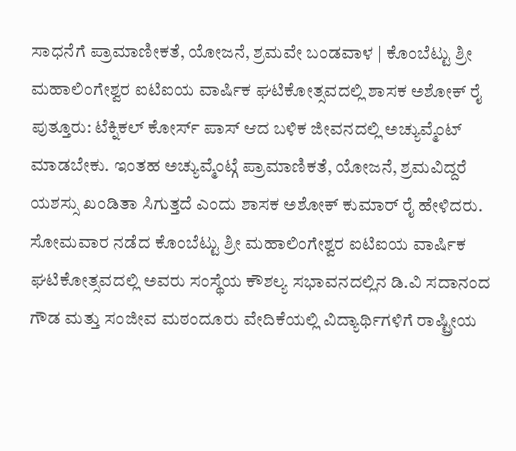ಸಾಧನೆಗೆ ಪ್ರಾಮಾಣೀಕತೆ, ಯೋಜನೆ, ಶ್ರಮವೇ ಬಂಡವಾಳ | ಕೊಂಬೆಟ್ಟು ಶ್ರೀ ಮಹಾಲಿಂಗೇಶ್ವರ ಐಟಿಐಯ ವಾರ್ಷಿಕ ಘಟಿಕೋತ್ಸವದಲ್ಲಿ ಶಾಸಕ ಅಶೋಕ್ ರೈ
ಪುತ್ತೂರು: ಟೆಕ್ನಿಕಲ್ ಕೋರ್ಸ್ ಪಾಸ್ ಆದ ಬಳಿಕ ಜೀವನದಲ್ಲಿ ಅಚ್ಯುವ್ಮೆಂಟ್ ಮಾಡಬೇಕು. ಇಂತಹ ಅಚ್ಯುವ್ಮೆಂಟ್ಗೆ ಪ್ರಾಮಾಣಿಕತೆ, ಯೋಜನೆ, ಶ್ರಮವಿದ್ದರೆ ಯಶಸ್ಸು ಖಂಡಿತಾ ಸಿಗುತ್ತದೆ ಎಂದು ಶಾಸಕ ಅಶೋಕ್ ಕುಮಾರ್ ರೈ ಹೇಳಿದರು. ಸೋಮವಾರ ನಡೆದ ಕೊಂಬೆಟ್ಟು ಶ್ರೀ ಮಹಾಲಿಂಗೇಶ್ವರ ಐಟಿಐಯ ವಾರ್ಷಿಕ ಘಟಿಕೋತ್ಸವದಲ್ಲಿ ಅವರು ಸಂಸ್ಥೆಯ ಕೌಶಲ್ಯ ಸಭಾವನದಲ್ಲಿನ ಡಿ.ವಿ ಸದಾನಂದ ಗೌಡ ಮತ್ತು ಸಂಜೀವ ಮಠಂದೂರು ವೇದಿಕೆಯಲ್ಲಿ ವಿದ್ಯಾರ್ಥಿಗಳಿಗೆ ರಾಷ್ಟ್ರೀಯ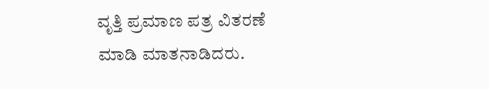ವೃತ್ತಿ ಪ್ರಮಾಣ ಪತ್ರ ವಿತರಣೆ ಮಾಡಿ ಮಾತನಾಡಿದರು.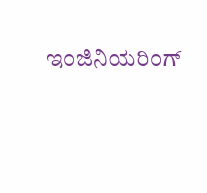ಇಂಜಿನಿಯರಿಂಗ್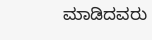ಮಾಡಿದವರು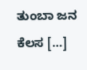ತುಂಬಾ ಜನ ಕೆಲಸ […]